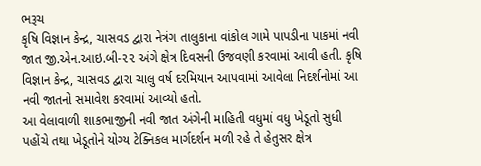ભરૂચ
કૃષિ વિજ્ઞાન કેન્દ્ર, ચાસવડ દ્વારા નેત્રંગ તાલુકાના વાંકોલ ગામે પાપડીના પાકમાં નવી જાત જી.એન.આઇ.બી-૨૨ અંગે ક્ષેત્ર દિવસની ઉજવણી કરવામાં આવી હતી. કૃષિ વિજ્ઞાન કેન્દ્ર, ચાસવડ દ્વારા ચાલુ વર્ષ દરમિયાન આપવામાં આવેલા નિદર્શનોમાં આ નવી જાતનો સમાવેશ કરવામાં આવ્યો હતો.
આ વેલાવાળી શાકભાજીની નવી જાત અંગેની માહિતી વધુમાં વધુ ખેડૂતો સુધી પહોંચે તથા ખેડૂતોને યોગ્ય ટેક્નિકલ માર્ગદર્શન મળી રહે તે હેતુસર ક્ષેત્ર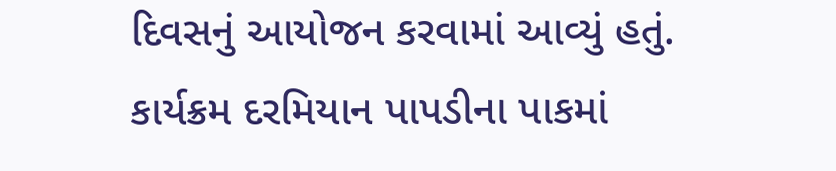દિવસનું આયોજન કરવામાં આવ્યું હતું. કાર્યક્રમ દરમિયાન પાપડીના પાકમાં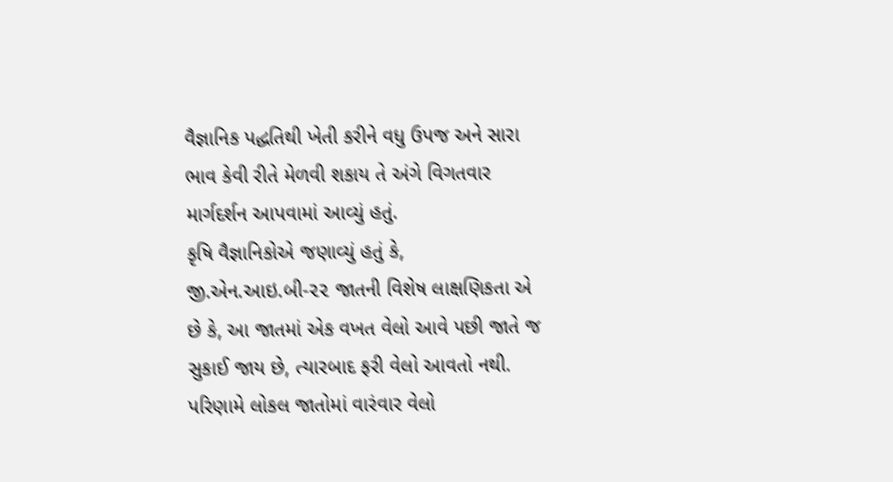વૈજ્ઞાનિક પદ્ધતિથી ખેતી કરીને વધુ ઉપજ અને સારા ભાવ કેવી રીતે મેળવી શકાય તે અંગે વિગતવાર માર્ગદર્શન આપવામાં આવ્યું હતું.
કૃષિ વૈજ્ઞાનિકોએ જણાવ્યું હતું કે, જી.એન.આઇ.બી-૨૨ જાતની વિશેષ લાક્ષણિકતા એ છે કે, આ જાતમાં એક વખત વેલો આવે પછી જાતે જ સુકાઈ જાય છે, ત્યારબાદ ફરી વેલો આવતો નથી. પરિણામે લોકલ જાતોમાં વારંવાર વેલો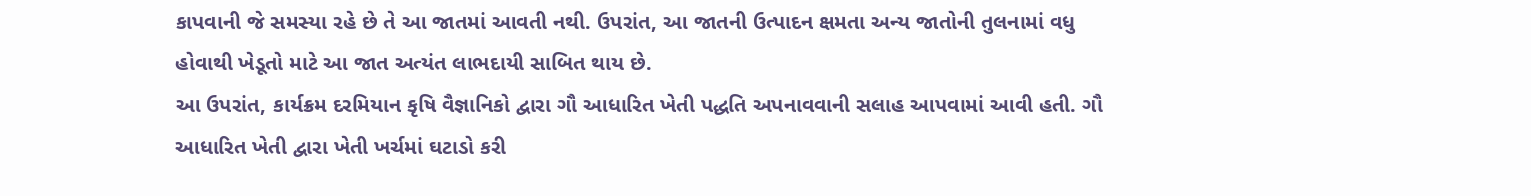કાપવાની જે સમસ્યા રહે છે તે આ જાતમાં આવતી નથી. ઉપરાંત, આ જાતની ઉત્પાદન ક્ષમતા અન્ય જાતોની તુલનામાં વધુ હોવાથી ખેડૂતો માટે આ જાત અત્યંત લાભદાયી સાબિત થાય છે.
આ ઉપરાંત, કાર્યક્રમ દરમિયાન કૃષિ વૈજ્ઞાનિકો દ્વારા ગૌ આધારિત ખેતી પદ્ધતિ અપનાવવાની સલાહ આપવામાં આવી હતી. ગૌ આધારિત ખેતી દ્વારા ખેતી ખર્ચમાં ઘટાડો કરી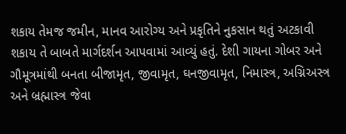શકાય તેમજ જમીન, માનવ આરોગ્ય અને પ્રકૃતિને નુકસાન થતું અટકાવી શકાય તે બાબતે માર્ગદર્શન આપવામાં આવ્યું હતું. દેશી ગાયના ગોબર અને ગૌમૂત્રમાંથી બનતા બીજામૃત, જીવામૃત, ઘનજીવામૃત, નિમાસ્ત્ર, અગ્નિઅસ્ત્ર અને બ્રહ્માસ્ત્ર જેવા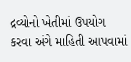દ્રવ્યોનો ખેતીમાં ઉપયોગ કરવા અંગે માહિતી આપવામાં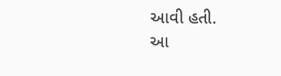આવી હતી.
આ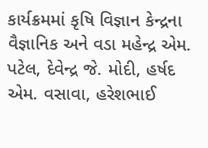કાર્યક્રમમાં કૃષિ વિજ્ઞાન કેન્દ્રના વૈજ્ઞાનિક અને વડા મહેન્દ્ર એમ. પટેલ, દેવેન્દ્ર જે. મોદી, હર્ષદ એમ. વસાવા, હરેશભાઈ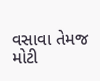વસાવા તેમજ મોટી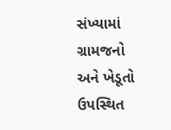સંખ્યામાં ગ્રામજનો અને ખેડૂતો ઉપસ્થિત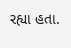રહ્યા હતા.